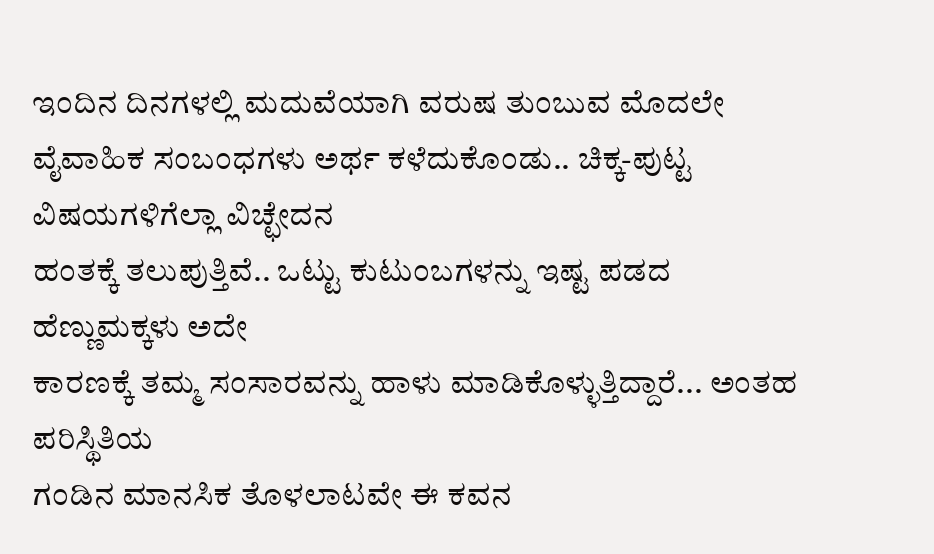ಇಂದಿನ ದಿನಗಳಲ್ಲಿ ಮದುವೆಯಾಗಿ ವರುಷ ತುಂಬುವ ಮೊದಲೇ
ವೈವಾಹಿಕ ಸಂಬಂಧಗಳು ಅರ್ಥ ಕಳೆದುಕೊಂಡು.. ಚಿಕ್ಕ-ಪುಟ್ಟ ವಿಷಯಗಳಿಗೆಲ್ಲಾ ವಿಚ್ಛೇದನ
ಹಂತಕ್ಕೆ ತಲುಪುತ್ತಿವೆ.. ಒಟ್ಟು ಕುಟುಂಬಗಳನ್ನು ಇಷ್ಟ ಪಡದ ಹೆಣ್ಣುಮಕ್ಕಳು ಅದೇ
ಕಾರಣಕ್ಕೆ ತಮ್ಮ ಸಂಸಾರವನ್ನು ಹಾಳು ಮಾಡಿಕೊಳ್ಳುತ್ತಿದ್ದಾರೆ... ಅಂತಹ ಪರಿಸ್ಥಿತಿಯ
ಗಂಡಿನ ಮಾನಸಿಕ ತೊಳಲಾಟವೇ ಈ ಕವನ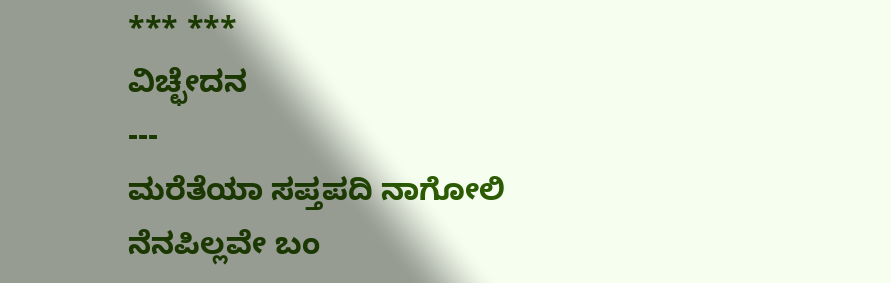*** ***
ವಿಚ್ಛೇದನ
---
ಮರೆತೆಯಾ ಸಪ್ತಪದಿ ನಾಗೋಲಿ
ನೆನಪಿಲ್ಲವೇ ಬಂ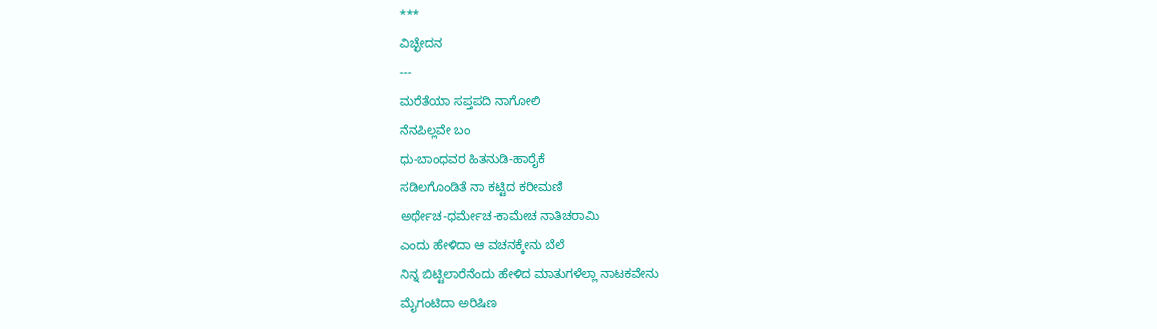***
ವಿಚ್ಛೇದನ
---
ಮರೆತೆಯಾ ಸಪ್ತಪದಿ ನಾಗೋಲಿ
ನೆನಪಿಲ್ಲವೇ ಬಂ
ಧು-ಬಾಂಧವರ ಹಿತನುಡಿ-ಹಾರೈಕೆ
ಸಡಿಲಗೊಂಡಿತೆ ನಾ ಕಟ್ಟಿದ ಕರೀಮಣಿ
ಅರ್ಥೇಚ-ಧರ್ಮೇಚ-ಕಾಮೇಚ ನಾತಿಚರಾಮಿ
ಎಂದು ಹೇಳಿದಾ ಆ ವಚನಕ್ಕೇನು ಬೆಲೆ
ನಿನ್ನ ಬಿಟ್ಟಿಲಾರೆನೆಂದು ಹೇಳಿದ ಮಾತುಗಳೆಲ್ಲಾ ನಾಟಕವೇನು
ಮೈಗಂಟಿದಾ ಅರಿಷಿಣ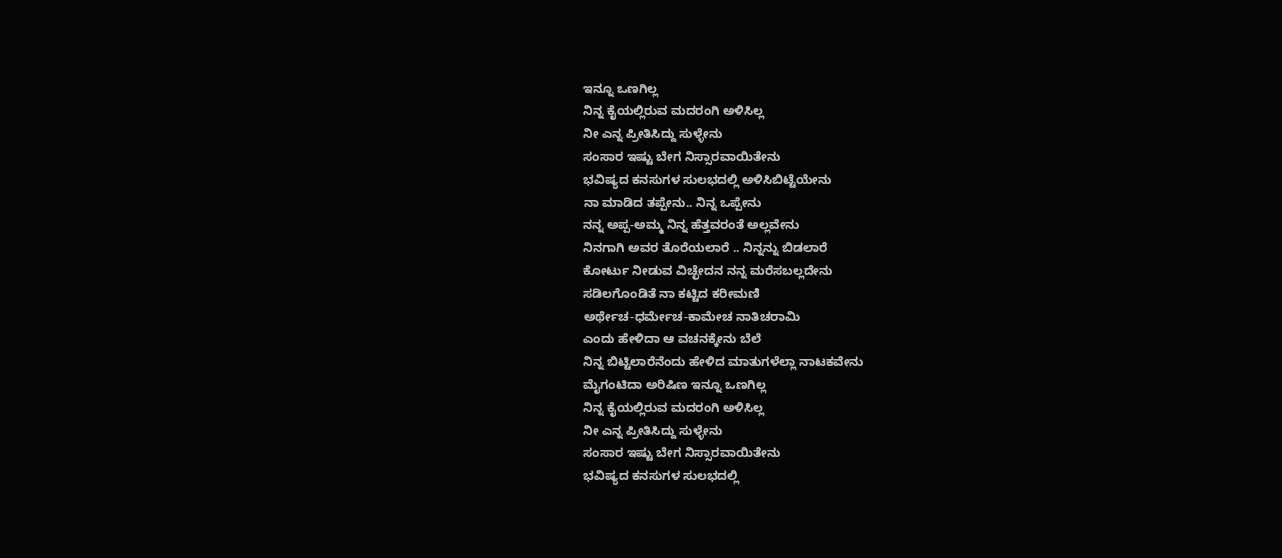ಇನ್ನೂ ಒಣಗಿಲ್ಲ
ನಿನ್ನ ಕೈಯಲ್ಲಿರುವ ಮದರಂಗಿ ಅಳಿಸಿಲ್ಲ
ನೀ ಎನ್ನ ಪ್ರೀತಿಸಿದ್ದು ಸುಳ್ಳೇನು
ಸಂಸಾರ ಇಷ್ಟು ಬೇಗ ನಿಸ್ಸಾರವಾಯಿತೇನು
ಭವಿಷ್ಯದ ಕನಸುಗಳ ಸುಲಭದಲ್ಲಿ ಅಳಿಸಿಬಿಟ್ಟೆಯೇನು
ನಾ ಮಾಡಿದ ತಪ್ಪೇನು.. ನಿನ್ನ ಒಪ್ಪೇನು
ನನ್ನ ಅಪ್ಪ-ಅಮ್ಮ ನಿನ್ನ ಹೆತ್ತವರಂತೆ ಅಲ್ಲವೇನು
ನಿನಗಾಗಿ ಅವರ ತೊರೆಯಲಾರೆ .. ನಿನ್ನನ್ನು ಬಿಡಲಾರೆ
ಕೋರ್ಟು ನೀಡುವ ವಿಚ್ಛೇದನ ನನ್ನ ಮರೆಸಬಲ್ಲದೇನು
ಸಡಿಲಗೊಂಡಿತೆ ನಾ ಕಟ್ಟಿದ ಕರೀಮಣಿ
ಅರ್ಥೇಚ-ಧರ್ಮೇಚ-ಕಾಮೇಚ ನಾತಿಚರಾಮಿ
ಎಂದು ಹೇಳಿದಾ ಆ ವಚನಕ್ಕೇನು ಬೆಲೆ
ನಿನ್ನ ಬಿಟ್ಟಿಲಾರೆನೆಂದು ಹೇಳಿದ ಮಾತುಗಳೆಲ್ಲಾ ನಾಟಕವೇನು
ಮೈಗಂಟಿದಾ ಅರಿಷಿಣ ಇನ್ನೂ ಒಣಗಿಲ್ಲ
ನಿನ್ನ ಕೈಯಲ್ಲಿರುವ ಮದರಂಗಿ ಅಳಿಸಿಲ್ಲ
ನೀ ಎನ್ನ ಪ್ರೀತಿಸಿದ್ದು ಸುಳ್ಳೇನು
ಸಂಸಾರ ಇಷ್ಟು ಬೇಗ ನಿಸ್ಸಾರವಾಯಿತೇನು
ಭವಿಷ್ಯದ ಕನಸುಗಳ ಸುಲಭದಲ್ಲಿ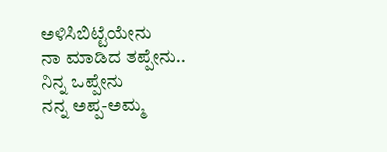ಅಳಿಸಿಬಿಟ್ಟೆಯೇನು
ನಾ ಮಾಡಿದ ತಪ್ಪೇನು.. ನಿನ್ನ ಒಪ್ಪೇನು
ನನ್ನ ಅಪ್ಪ-ಅಮ್ಮ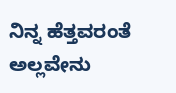ನಿನ್ನ ಹೆತ್ತವರಂತೆ ಅಲ್ಲವೇನು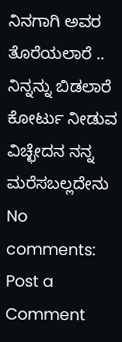ನಿನಗಾಗಿ ಅವರ ತೊರೆಯಲಾರೆ .. ನಿನ್ನನ್ನು ಬಿಡಲಾರೆ
ಕೋರ್ಟು ನೀಡುವ ವಿಚ್ಛೇದನ ನನ್ನ ಮರೆಸಬಲ್ಲದೇನು
No comments:
Post a Comment